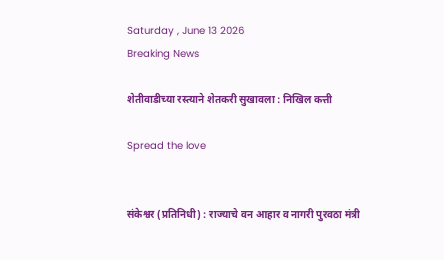Saturday , June 13 2026
Breaking News

शेतीवाडीच्या रस्त्याने शेतकरी सुखावला : निखिल कत्ती

Spread the love


संकेश्वर (प्रतिनिधी) : राज्याचे वन आहार व नागरी पुरवठा मंत्री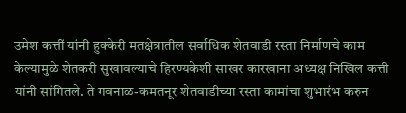उमेश कत्तीं यांनी हुक्केरी मतक्षेत्रातील सर्वाधिक शेतवाडी रस्ता निर्माणचे काम केल्यामुळे शेतकरी सुखावल्याचे हिरण्यकेशी साखर कारखाना अध्यक्ष निखिल कत्ती यांनी सांगितले. ते गवनाळ-कमतनूर शेतवाडीच्या रस्ता कामांचा शुभारंभ करुन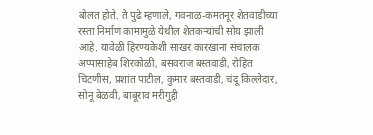बोलत होते. ते पुढे म्हणाले, गवनाळ-कमतनूर शेतवाडीच्या रस्ता निर्माण कामामुळे येथील शेतकऱ्यांची सोय झाली आहे. यावेळी हिरण्यकेशी साखर कारखाना संचालक अप्पासाहेब शिरकोळी, बसवराज बस्तवाडी, रोहित चिटणीस, प्रशांत पाटील, कुमार बस्तवाडी, चंदू किल्लेदार, सोनू बेळवी, बाबूराव मरीगुद्दी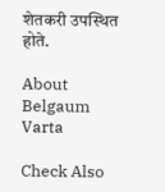शेतकरी उपस्थित होते.

About Belgaum Varta

Check Also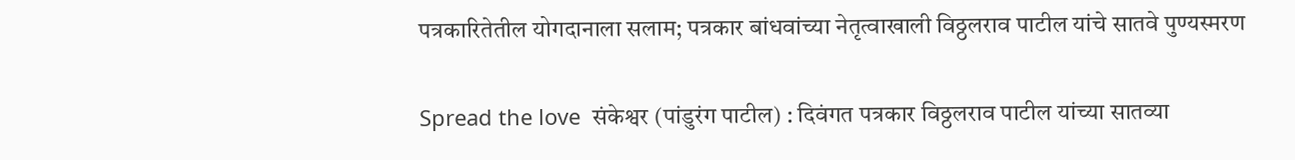पत्रकारितेतील योगदानाला सलाम; पत्रकार बांधवांच्या नेतृत्वाखाली विठ्ठलराव पाटील यांचे सातवे पुण्यस्मरण

Spread the love  संकेश्वर (पांडुरंग पाटील) : दिवंगत पत्रकार विठ्ठलराव पाटील यांच्या सातव्या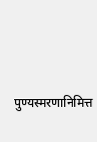पुण्यस्मरणानिमित्त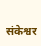संकेश्वर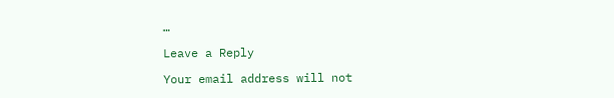…

Leave a Reply

Your email address will not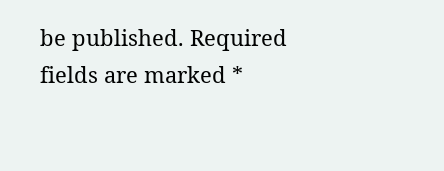be published. Required fields are marked *